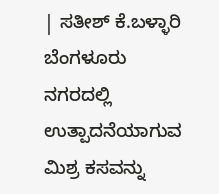| ಸತೀಶ್ ಕೆ.ಬಳ್ಳಾರಿ ಬೆಂಗಳೂರು
ನಗರದಲ್ಲಿ ಉತ್ಪಾದನೆಯಾಗುವ ಮಿಶ್ರ ಕಸವನ್ನು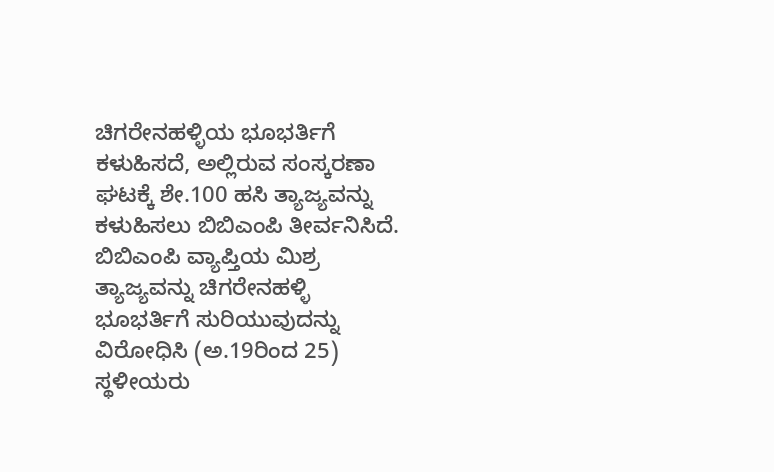ಚಿಗರೇನಹಳ್ಳಿಯ ಭೂಭರ್ತಿಗೆ ಕಳುಹಿಸದೆ, ಅಲ್ಲಿರುವ ಸಂಸ್ಕರಣಾ ಘಟಕ್ಕೆ ಶೇ.100 ಹಸಿ ತ್ಯಾಜ್ಯವನ್ನು ಕಳುಹಿಸಲು ಬಿಬಿಎಂಪಿ ತೀರ್ವನಿಸಿದೆ.
ಬಿಬಿಎಂಪಿ ವ್ಯಾಪ್ತಿಯ ಮಿಶ್ರ ತ್ಯಾಜ್ಯವನ್ನು ಚಿಗರೇನಹಳ್ಳಿ ಭೂಭರ್ತಿಗೆ ಸುರಿಯುವುದನ್ನು ವಿರೋಧಿಸಿ (ಅ.19ರಿಂದ 25) ಸ್ಥಳೀಯರು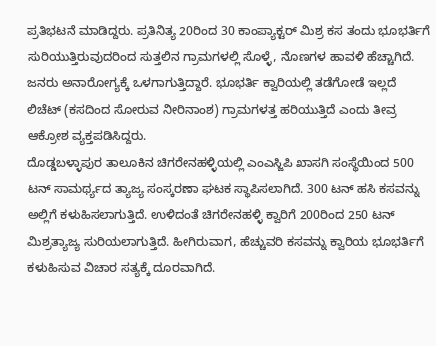ಪ್ರತಿಭಟನೆ ಮಾಡಿದ್ದರು. ಪ್ರತಿನಿತ್ಯ 20ರಿಂದ 30 ಕಾಂಪ್ಯಾಕ್ಟರ್ ಮಿಶ್ರ ಕಸ ತಂದು ಭೂಭರ್ತಿಗೆ ಸುರಿಯುತ್ತಿರುವುದರಿಂದ ಸುತ್ತಲಿನ ಗ್ರಾಮಗಳಲ್ಲಿ ಸೊಳ್ಳೆ, ನೊಣಗಳ ಹಾವಳಿ ಹೆಚ್ಚಾಗಿದೆ. ಜನರು ಅನಾರೋಗ್ಯಕ್ಕೆ ಒಳಗಾಗುತ್ತಿದ್ದಾರೆ. ಭೂಭರ್ತಿ ಕ್ವಾರಿಯಲ್ಲಿ ತಡೆಗೋಡೆ ಇಲ್ಲದೆ ಲಿಚೆಟ್ (ಕಸದಿಂದ ಸೋರುವ ನೀರಿನಾಂಶ) ಗ್ರಾಮಗಳತ್ತ ಹರಿಯುತ್ತಿದೆ ಎಂದು ತೀವ್ರ ಆಕ್ರೋಶ ವ್ಯಕ್ತಪಡಿಸಿದ್ದರು.
ದೊಡ್ಡಬಳ್ಳಾಪುರ ತಾಲೂಕಿನ ಚಿಗರೇನಹಳ್ಳಿಯಲ್ಲಿ ಎಂಎಸ್ಜಿಪಿ ಖಾಸಗಿ ಸಂಸ್ಥೆಯಿಂದ 500 ಟನ್ ಸಾಮರ್ಥ್ಯದ ತ್ಯಾಜ್ಯ ಸಂಸ್ಕರಣಾ ಘಟಕ ಸ್ಥಾಪಿಸಲಾಗಿದೆ. 300 ಟನ್ ಹಸಿ ಕಸವನ್ನು ಅಲ್ಲಿಗೆ ಕಳುಹಿಸಲಾಗುತ್ತಿದೆ. ಉಳಿದಂತೆ ಚಿಗರೇನಹಳ್ಳಿ ಕ್ವಾರಿಗೆ 200ರಿಂದ 250 ಟನ್ ಮಿಶ್ರತ್ಯಾಜ್ಯ ಸುರಿಯಲಾಗುತ್ತಿದೆ. ಹೀಗಿರುವಾಗ, ಹೆಚ್ಚುವರಿ ಕಸವನ್ನು ಕ್ವಾರಿಯ ಭೂಭರ್ತಿಗೆ ಕಳುಹಿಸುವ ವಿಚಾರ ಸತ್ಯಕ್ಕೆ ದೂರವಾಗಿದೆ.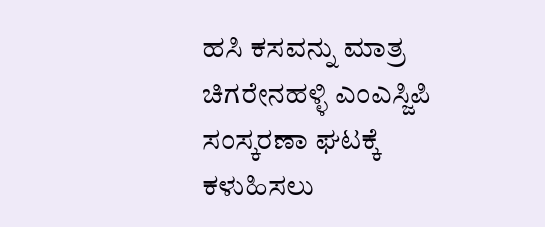ಹಸಿ ಕಸವನ್ನು ಮಾತ್ರ ಚಿಗರೇನಹಳ್ಳಿ ಎಂಎಸ್ಜಿಪಿ ಸಂಸ್ಕರಣಾ ಘಟಕ್ಕೆ ಕಳುಹಿಸಲು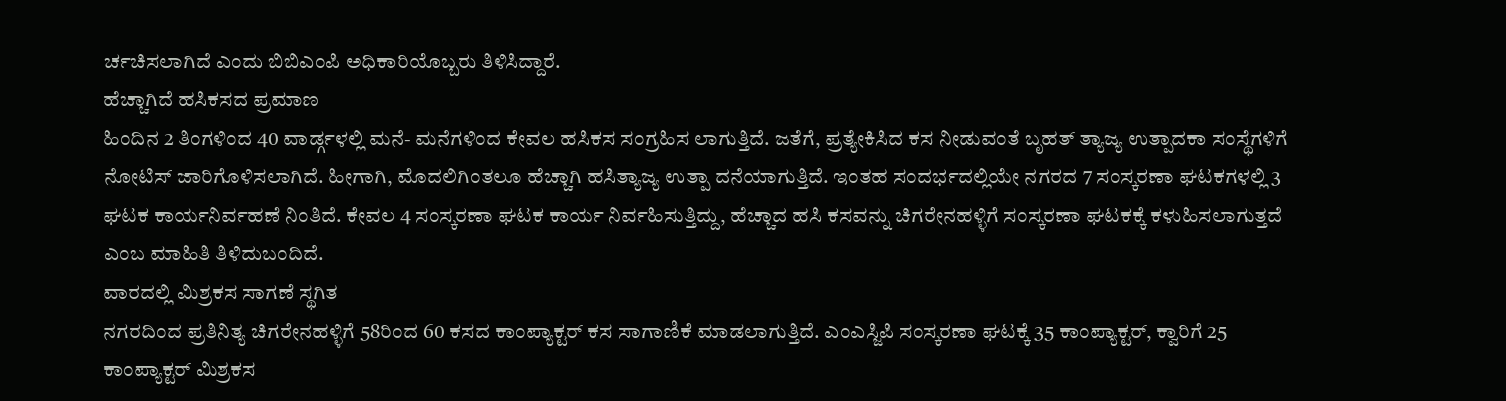ರ್ಚಚಿಸಲಾಗಿದೆ ಎಂದು ಬಿಬಿಎಂಪಿ ಅಧಿಕಾರಿಯೊಬ್ಬರು ತಿಳಿಸಿದ್ದಾರೆ.
ಹೆಚ್ಚಾಗಿದೆ ಹಸಿಕಸದ ಪ್ರಮಾಣ
ಹಿಂದಿನ 2 ತಿಂಗಳಿಂದ 40 ವಾರ್ಡ್ಗಳಲ್ಲಿ ಮನೆ- ಮನೆಗಳಿಂದ ಕೇವಲ ಹಸಿಕಸ ಸಂಗ್ರಹಿಸ ಲಾಗುತ್ತಿದೆ. ಜತೆಗೆ, ಪ್ರತ್ಯೇಕಿಸಿದ ಕಸ ನೀಡುವಂತೆ ಬೃಹತ್ ತ್ಯಾಜ್ಯ ಉತ್ಪಾದಕಾ ಸಂಸ್ಥೆಗಳಿಗೆ ನೋಟಿಸ್ ಜಾರಿಗೊಳಿಸಲಾಗಿದೆ. ಹೀಗಾಗಿ, ಮೊದಲಿಗಿಂತಲೂ ಹೆಚ್ಚಾಗಿ ಹಸಿತ್ಯಾಜ್ಯ ಉತ್ಪಾ ದನೆಯಾಗುತ್ತಿದೆ. ಇಂತಹ ಸಂದರ್ಭದಲ್ಲಿಯೇ ನಗರದ 7 ಸಂಸ್ಕರಣಾ ಘಟಕಗಳಲ್ಲಿ 3 ಘಟಕ ಕಾರ್ಯನಿರ್ವಹಣೆ ನಿಂತಿದೆ. ಕೇವಲ 4 ಸಂಸ್ಕರಣಾ ಘಟಕ ಕಾರ್ಯ ನಿರ್ವಹಿಸುತ್ತಿದ್ದು, ಹೆಚ್ಚಾದ ಹಸಿ ಕಸವನ್ನು ಚಿಗರೇನಹಳ್ಳಿಗೆ ಸಂಸ್ಕರಣಾ ಘಟಕಕ್ಕೆ ಕಳುಹಿಸಲಾಗುತ್ತದೆ ಎಂಬ ಮಾಹಿತಿ ತಿಳಿದುಬಂದಿದೆ.
ವಾರದಲ್ಲಿ ಮಿಶ್ರಕಸ ಸಾಗಣೆ ಸ್ಥಗಿತ
ನಗರದಿಂದ ಪ್ರತಿನಿತ್ಯ ಚಿಗರೇನಹಳ್ಳಿಗೆ 58ರಿಂದ 60 ಕಸದ ಕಾಂಪ್ಯಾಕ್ಟರ್ ಕಸ ಸಾಗಾಣಿಕೆ ಮಾಡಲಾಗುತ್ತಿದೆ. ಎಂಎಸ್ಜಿಪಿ ಸಂಸ್ಕರಣಾ ಘಟಕ್ಕೆ 35 ಕಾಂಪ್ಯಾಕ್ಟರ್, ಕ್ವಾರಿಗೆ 25 ಕಾಂಪ್ಯಾಕ್ಟರ್ ಮಿಶ್ರಕಸ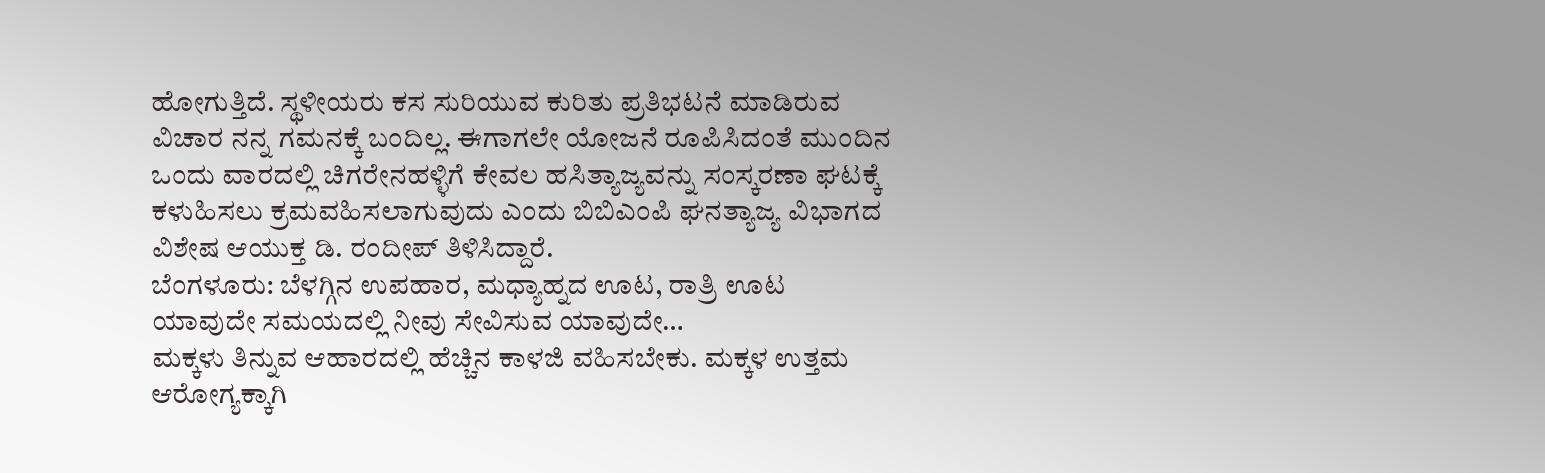ಹೋಗುತ್ತಿದೆ. ಸ್ಥಳೀಯರು ಕಸ ಸುರಿಯುವ ಕುರಿತು ಪ್ರತಿಭಟನೆ ಮಾಡಿರುವ ವಿಚಾರ ನನ್ನ ಗಮನಕ್ಕೆ ಬಂದಿಲ್ಲ. ಈಗಾಗಲೇ ಯೋಜನೆ ರೂಪಿಸಿದಂತೆ ಮುಂದಿನ ಒಂದು ವಾರದಲ್ಲಿ ಚಿಗರೇನಹಳ್ಳಿಗೆ ಕೇವಲ ಹಸಿತ್ಯಾಜ್ಯವನ್ನು ಸಂಸ್ಕರಣಾ ಘಟಕ್ಕೆ ಕಳುಹಿಸಲು ಕ್ರಮವಹಿಸಲಾಗುವುದು ಎಂದು ಬಿಬಿಎಂಪಿ ಘನತ್ಯಾಜ್ಯ ವಿಭಾಗದ ವಿಶೇಷ ಆಯುಕ್ತ ಡಿ. ರಂದೀಪ್ ತಿಳಿಸಿದ್ದಾರೆ.
ಬೆಂಗಳೂರು: ಬೆಳಗ್ಗಿನ ಉಪಹಾರ, ಮಧ್ಯಾಹ್ನದ ಊಟ, ರಾತ್ರಿ ಊಟ ಯಾವುದೇ ಸಮಯದಲ್ಲಿ ನೀವು ಸೇವಿಸುವ ಯಾವುದೇ…
ಮಕ್ಕಳು ತಿನ್ನುವ ಆಹಾರದಲ್ಲಿ ಹೆಚ್ಚಿನ ಕಾಳಜಿ ವಹಿಸಬೇಕು. ಮಕ್ಕಳ ಉತ್ತಮ ಆರೋಗ್ಯಕ್ಕಾಗಿ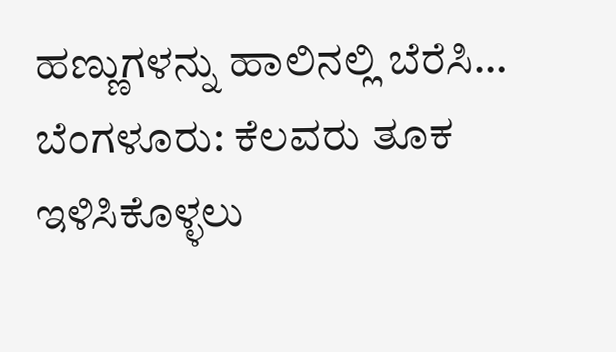ಹಣ್ಣುಗಳನ್ನು ಹಾಲಿನಲ್ಲಿ ಬೆರೆಸಿ…
ಬೆಂಗಳೂರು: ಕೆಲವರು ತೂಕ ಇಳಿಸಿಕೊಳ್ಳಲು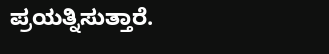ಪ್ರಯತ್ನಿಸುತ್ತಾರೆ.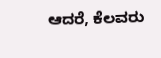ಆದರೆ, ಕೆಲವರು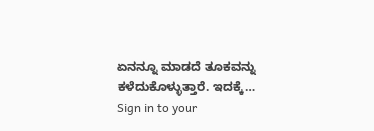ಏನನ್ನೂ ಮಾಡದೆ ತೂಕವನ್ನು ಕಳೆದುಕೊಳ್ಳುತ್ತಾರೆ. ಇದಕ್ಕೆ…
Sign in to your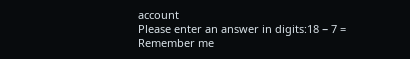account
Please enter an answer in digits:18 − 7 =
Remember me